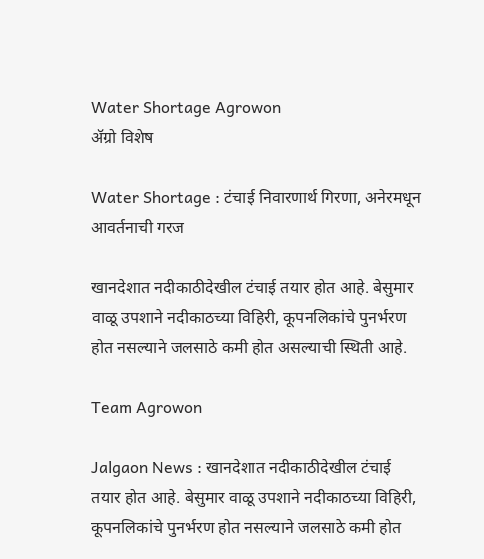Water Shortage Agrowon
ॲग्रो विशेष

Water Shortage : टंचाई निवारणार्थ गिरणा, अनेरमधून आवर्तनाची गरज

खानदेशात नदीकाठीदेखील टंचाई तयार होत आहे. बेसुमार वाळू उपशाने नदीकाठच्या विहिरी, कूपनलिकांचे पुनर्भरण होत नसल्याने जलसाठे कमी होत असल्याची स्थिती आहे.

Team Agrowon

Jalgaon News : खानदेशात नदीकाठीदेखील टंचाई तयार होत आहे. बेसुमार वाळू उपशाने नदीकाठच्या विहिरी, कूपनलिकांचे पुनर्भरण होत नसल्याने जलसाठे कमी होत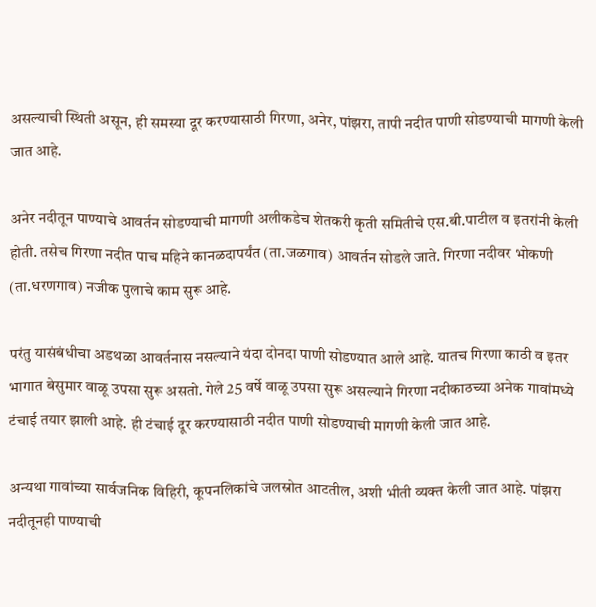असल्याची स्थिती असून, ही समस्या दूर करण्यासाठी गिरणा, अनेर, पांझरा, तापी नदीत पाणी सोडण्याची मागणी केली जात आहे.

अनेर नदीतून पाण्याचे आवर्तन सोडण्याची मागणी अलीकडेच शेतकरी कृती समितीचे एस.बी.पाटील व इतरांनी केली होती. तसेच गिरणा नदीत पाच महिने कानळदापर्यंत (ता.जळगाव) आवर्तन सोडले जाते. गिरणा नदीवर भोकणी (ता.धरणगाव) नजीक पुलाचे काम सुरू आहे.

परंतु यासंबंधीचा अडथळा आवर्तनास नसल्याने यंदा दोनदा पाणी सोडण्यात आले आहे. यातच गिरणा काठी व इतर भागात बेसुमार वाळू उपसा सुरू असतो. गेले 25 वर्षे वाळू उपसा सुरू असल्याने गिरणा नदीकाठच्या अनेक गावांमध्ये टंचाई तयार झाली आहे. ही टंचाई दूर करण्यासाठी नदीत पाणी सोडण्याची मागणी केली जात आहे.

अन्यथा गावांच्या सार्वजनिक विहिरी, कूपनलिकांचे जलस्रोत आटतील, अशी भीती व्यक्त केली जात आहे. पांझरा नदीतूनही पाण्याची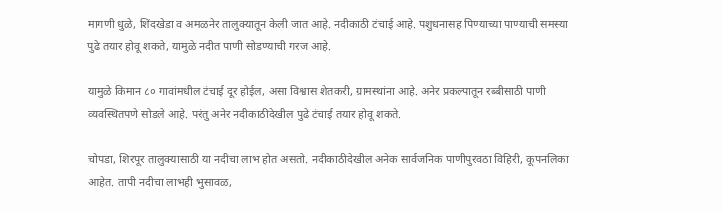मागणी धुळे, शिंदखेडा व अमळनेर तालुक्यातून केली जात आहे. नदीकाठी टंचाई आहे. पशुधनासह पिण्याच्या पाण्याची समस्या पुढे तयार होवू शकते, यामुळे नदीत पाणी सोडण्याची गरज आहे.

यामुळे किमान ८० गावांमधील टंचाई दूर होईल, असा विश्वास शेतकरी, ग्रामस्थांना आहे. अनेर प्रकल्पातून रब्बीसाठी पाणी व्यवस्थितपणे सोडले आहे. परंतु अनेर नदीकाठीदेखील पुढे टंचाई तयार होवू शकते.

चोपडा, शिरपूर तालुक्यासाठी या नदीचा लाभ होत असतो. नदीकाठीदेखील अनेक सार्वजनिक पाणीपुरवठा विहिरी, कूपनलिका आहेत. तापी नदीचा लाभही भुसावळ,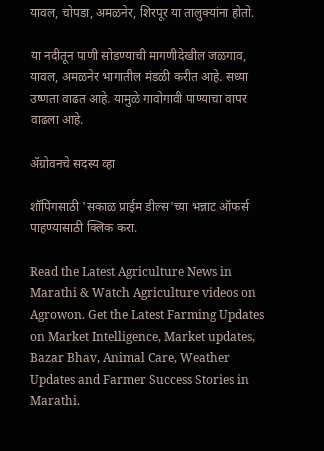यावल, चोपडा, अमळनेर, शिरपूर या तालुक्यांना होतो.

या नदीतून पाणी सोडण्याची मागणीदेखील जळगाव, यावल, अमळनेर भागातील मंडळी करीत आहे. सध्या उष्णता वाढत आहे. यामुळे गावोगावी पाण्याचा वापर वाढला आहे.

ॲग्रोवनचे सदस्य व्हा

शॉपिंगसाठी 'सकाळ प्राईम डील्स'च्या भन्नाट ऑफर्स पाहण्यासाठी क्लिक करा.

Read the Latest Agriculture News in Marathi & Watch Agriculture videos on Agrowon. Get the Latest Farming Updates on Market Intelligence, Market updates, Bazar Bhav, Animal Care, Weather Updates and Farmer Success Stories in Marathi.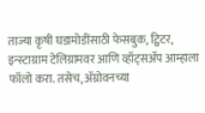ताज्या कृषी घडामोडींसाठी फेसबुक, ट्विटर, इन्स्टाग्राम टेलिग्रामवर आणि व्हॉट्सॲप आम्हाला फॉलो करा. तसेच, ॲग्रोवनच्या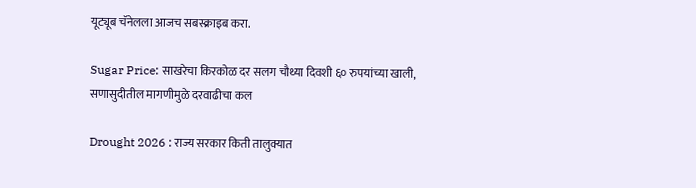यूट्यूब चॅनेलला आजच सबस्क्राइब करा.

Sugar Price: साखरेचा किरकोळ दर सलग चौथ्या दिवशी ६० रुपयांच्या खाली, सणासुदीतील मागणीमुळे दरवाढीचा कल

Drought 2026 : राज्य सरकार किती तालुक्यात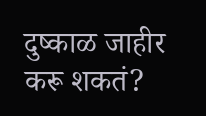दुष्काळ जाहीर करू शकतं?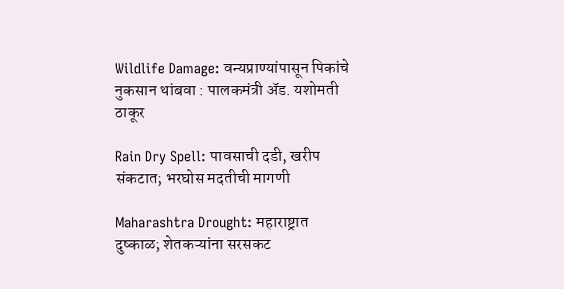Wildlife Damage: वन्यप्राण्यांपासून पिकांचे नुकसान थांबवा : पालकमंत्री अ‍ॅड. यशोमती ठाकूर

Rain Dry Spell: पावसाची दडी, खरीप संकटात; भरघोस मदतीची मागणी

Maharashtra Drought: महाराष्ट्रात दुष्काळ; शेतकऱ्यांना सरसकट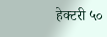हेक्टरी ५०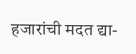हजारांची मदत द्या-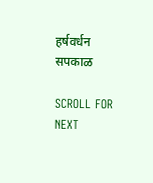हर्षवर्धन सपकाळ

SCROLL FOR NEXT